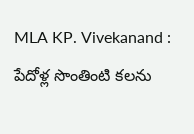MLA KP. Vivekanand : పేదోళ్ల సొంతింటి కలను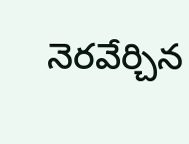నెరవేర్చిన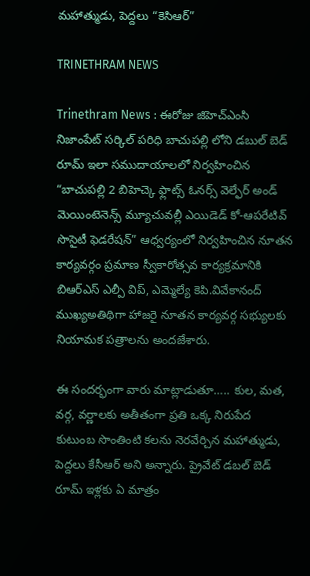మహాత్ముడు, పెద్దలు “కెసిఆర్”

TRINETHRAM NEWS

Trinethram News : ఈరోజు జిహెచ్ఎంసి నిజాంపేట్ సర్కిల్ పరిధి బాచుపల్లి లోని డబుల్ బెడ్ రూమ్ ఇలా సముదాయాలలో నిర్వహించిన “బాచుపల్లి 2 బిహెచ్కె ఫ్లాట్స్ ఓనర్స్ వెల్ఫేర్ అండ్ మెయింటెనెన్స్ మ్యూచువల్లీ ఎయిడెడ్ కో-ఆపరేటివ్ సొసైటీ ఫెడరేషన్” ఆధ్వర్యంలో నిర్వహించిన నూతన కార్యవర్గం ప్రమాణ స్వీకారోత్సవ కార్యక్రమానికి బిఆర్ఎస్ ఎల్పీ విప్, ఎమ్మెల్యే కెపి.వివేకానంద్ ముఖ్యఅతిథిగా హాజరై నూతన కార్యవర్గ సభ్యులకు నియామక పత్రాలను అందజేశారు.

ఈ సందర్భంగా వారు మాట్లాడుతూ….. కుల, మత, వర్గ, వర్ణాలకు అతీతంగా ప్రతి ఒక్క నిరుపేద కుటుంబ సొంతింటి కలను నెరవేర్చిన మహాత్ముడు, పెద్దలు కేసీఆర్ అని అన్నారు. ప్రైవేట్ డబల్ బెడ్ రూమ్ ఇళ్లకు ఏ మాత్రం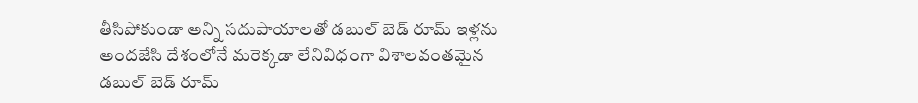తీసిపోకుండా అన్ని సదుపాయాలతో డబుల్ బెడ్ రూమ్ ఇళ్లను అందజేసి దేశంలోనే మరెక్కడా లేనివిధంగా విశాలవంతమైన డబుల్ బెడ్ రూమ్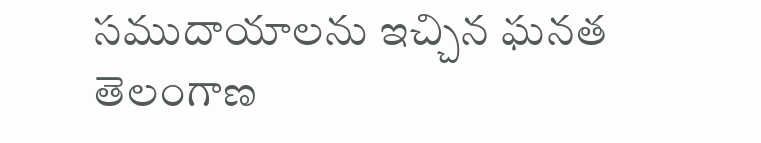సముదాయాలను ఇచ్చిన ఘనత తెలంగాణ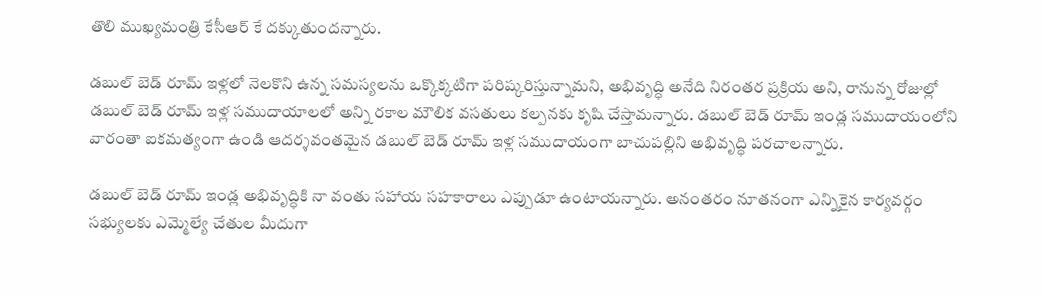తొలి ముఖ్యమంత్రి కేసీఆర్ కే దక్కుతుందన్నారు.

డబుల్ బెడ్ రూమ్ ఇళ్లలో నెలకొని ఉన్న సమస్యలను ఒక్కొక్కటిగా పరిష్కరిస్తున్నామని, అభివృద్ధి అనేది నిరంతర ప్రక్రియ అని, రానున్న రోజుల్లో డబుల్ బెడ్ రూమ్ ఇళ్ల సముదాయాలలో అన్ని రకాల మౌలిక వసతులు కల్పనకు కృషి చేస్తామన్నారు. డబుల్ బెడ్ రూమ్ ఇండ్ల సముదాయంలోని వారంతా ఐకమత్యంగా ఉండి ఆదర్శవంతమైన డబుల్ బెడ్ రూమ్ ఇళ్ల సముదాయంగా బాచుపల్లిని అభివృద్ధి పరచాలన్నారు.

డబుల్ బెడ్ రూమ్ ఇండ్ల అభివృద్ధికి నా వంతు సహాయ సహకారాలు ఎప్పుడూ ఉంటాయన్నారు. అనంతరం నూతనంగా ఎన్నికైన కార్యవర్గం సభ్యులకు ఎమ్మెల్యే చేతుల మీదుగా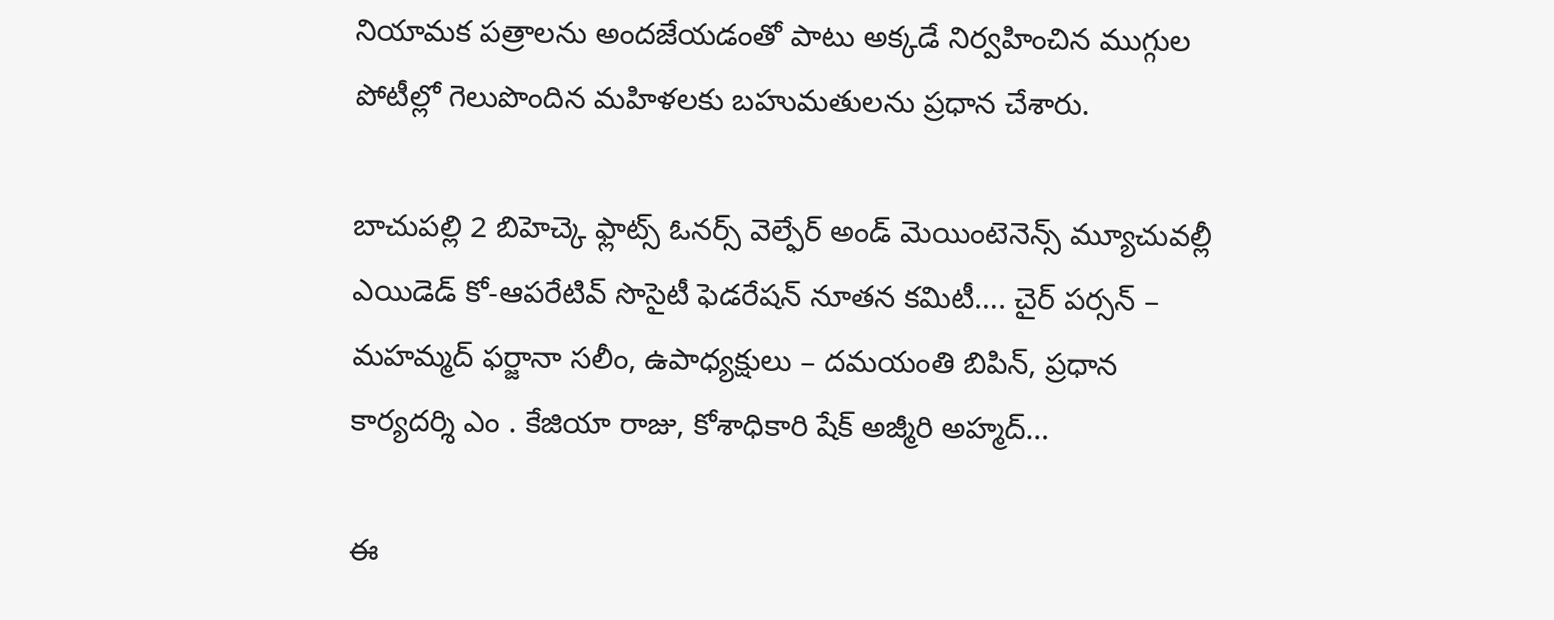నియామక పత్రాలను అందజేయడంతో పాటు అక్కడే నిర్వహించిన ముగ్గుల పోటీల్లో గెలుపొందిన మహిళలకు బహుమతులను ప్రధాన చేశారు.

బాచుపల్లి 2 బిహెచ్కె ఫ్లాట్స్ ఓనర్స్ వెల్ఫేర్ అండ్ మెయింటెనెన్స్ మ్యూచువల్లీ ఎయిడెడ్ కో-ఆపరేటివ్ సొసైటీ ఫెడరేషన్ నూతన కమిటీ…. చైర్ పర్సన్ – మహమ్మద్ ఫర్జానా సలీం, ఉపాధ్యక్షులు – దమయంతి బిపిన్, ప్రధాన కార్యదర్శి ఎం . కేజియా రాజు, కోశాధికారి షేక్ అజ్మీరి అహ్మద్…

ఈ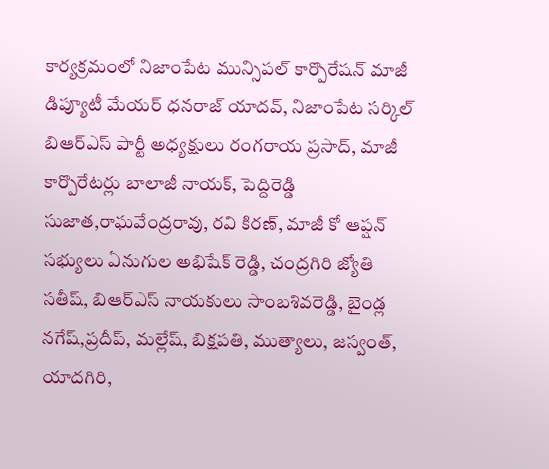కార్యక్రమంలో నిజాంపేట మున్సిపల్ కార్పొరేషన్ మాజీ డిప్యూటీ మేయర్ ధనరాజ్ యాదవ్, నిజాంపేట సర్కిల్ బిఆర్ఎస్ పార్టీ అధ్యక్షులు రంగరాయ ప్రసాద్, మాజీ కార్పొరేటర్లు బాలాజీ నాయక్, పెద్దిరెడ్డి సుజాత,రాఘవేంద్రరావు, రవి కిరణ్, మాజీ కో ఆప్షన్ సభ్యులు ఏనుగుల అభిషేక్ రెడ్డి, చంద్రగిరి జ్యోతి సతీష్, బిఆర్ఎస్ నాయకులు సాంబశివరెడ్డి, బైండ్ల నగేష్,ప్రదీప్, మల్లేష్, బిక్షపతి, ముత్యాలు, జస్వంత్, యాదగిరి,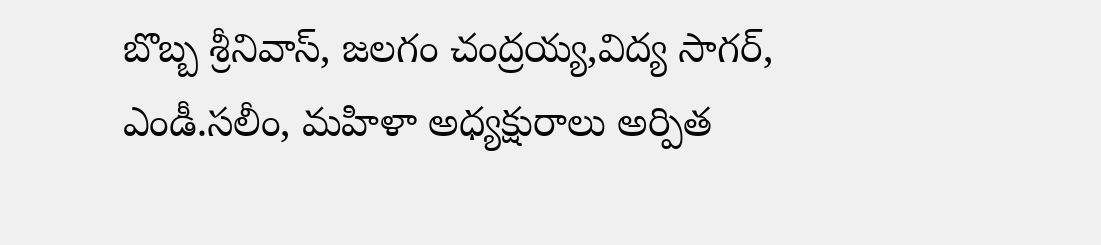బొబ్బ శ్రీనివాస్, జలగం చంద్రయ్య,విద్య సాగర్, ఎండీ.సలీం, మహిళా అధ్యక్షురాలు అర్పిత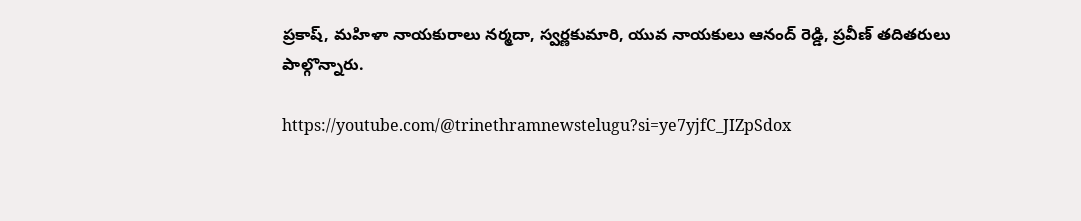ప్రకాష్, మహిళా నాయకురాలు నర్మదా, స్వర్ణకుమారి, యువ నాయకులు ఆనంద్ రెడ్డి, ప్రవీణ్ తదితరులు పాల్గొన్నారు.

https://youtube.com/@trinethramnewstelugu?si=ye7yjfC_JIZpSdox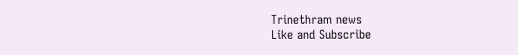Trinethram news
Like and Subscribe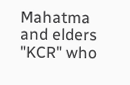Mahatma and elders "KCR" who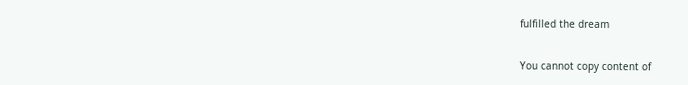fulfilled the dream

You cannot copy content of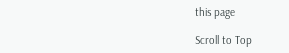this page

Scroll to Top